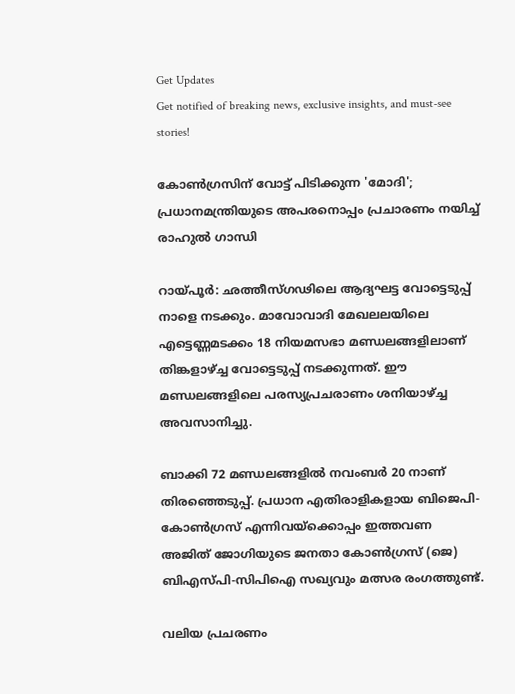Get Updates
Get notified of breaking news, exclusive insights, and must-see stories!

കോണ്‍ഗ്രസിന് വോട്ട് പിടിക്കുന്ന 'മോദി'; പ്രധാനമന്ത്രിയുടെ അപരനൊപ്പം പ്രചാരണം നയിച്ച് രാഹുല്‍ ഗാന്ധി

റായ്പൂര്‍: ഛത്തീസ്ഗഢിലെ ആദ്യഘട്ട വോട്ടെടുപ്പ് നാളെ നടക്കും. മാവോവാദി മേഖലലയിലെ എട്ടെണ്ണമടക്കം 18 നിയമസഭാ മണ്ഡലങ്ങളിലാണ് തിങ്കളാഴ്ച്ച വോട്ടെടുപ്പ് നടക്കുന്നത്. ഈ മണ്ഡലങ്ങളിലെ പരസ്യപ്രചരാണം ശനിയാഴ്ച്ച അവസാനിച്ചു.

ബാക്കി 72 മണ്ഡലങ്ങളില്‍ നവംബര്‍ 20 നാണ് തിരഞ്ഞെടുപ്പ്. പ്രധാന എതിരാളികളായ ബിജെപി-കോണ്‍ഗ്രസ് എന്നിവയ്‌ക്കൊപ്പം ഇത്തവണ അജിത് ജോഗിയുടെ ജനതാ കോണ്‍ഗ്രസ് (ജെ) ബിഎസ്പി-സിപിഐ സഖ്യവും മത്സര രംഗത്തുണ്ട്.

വലിയ പ്രചരണം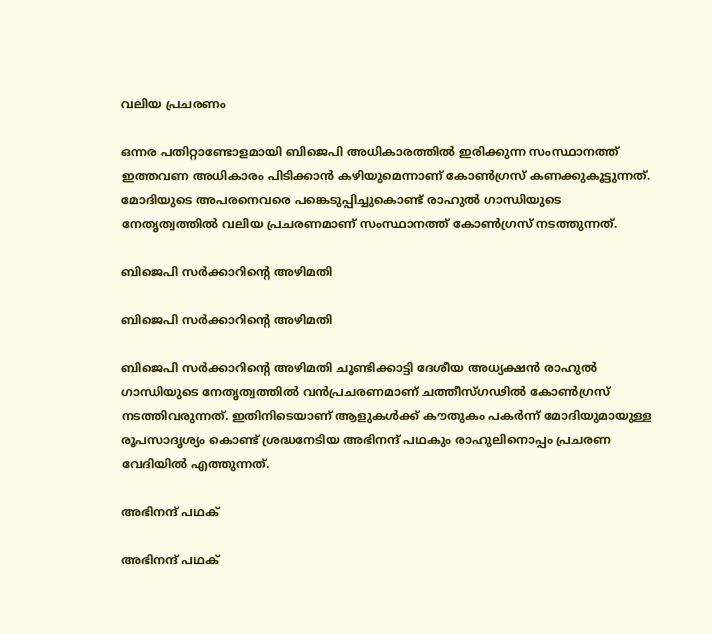വലിയ പ്രചരണം

ഒന്നര പതിറ്റാണ്ടോളമായി ബിജെപി അധികാരത്തില്‍ ഇരിക്കുന്ന സംസ്ഥാനത്ത് ഇത്തവണ അധികാരം പിടിക്കാന്‍ കഴിയുമെന്നാണ് കോണ്‍ഗ്രസ് കണക്കുകൂട്ടുന്നത്. മോദിയുടെ അപരനെവരെ പങ്കെടുപ്പിച്ചുകൊണ്ട് രാഹുല്‍ ഗാന്ധിയുടെ നേതൃത്വത്തില്‍ വലിയ പ്രചരണമാണ് സംസ്ഥാനത്ത് കോണ്‍ഗ്രസ് നടത്തുന്നത്.

ബിജെപി സര്‍ക്കാറിന്റെ അഴിമതി

ബിജെപി സര്‍ക്കാറിന്റെ അഴിമതി

ബിജെപി സര്‍ക്കാറിന്റെ അഴിമതി ചൂണ്ടിക്കാട്ടി ദേശീയ അധ്യക്ഷന്‍ രാഹുല്‍ ഗാന്ധിയുടെ നേതൃത്വത്തില്‍ വന്‍പ്രചരണമാണ് ചത്തീസ്ഗഢില്‍ കോണ്‍ഗ്രസ് നടത്തിവരുന്നത്. ഇതിനിടെയാണ് ആളുകള്‍ക്ക് കൗതുകം പകര്‍ന്ന് മോദിയുമായുള്ള രൂപസാദൃശ്യം കൊണ്ട് ശ്രദ്ധനേടിയ അഭിനന്ദ് പഥകും രാഹുലിനൊപ്പം പ്രചരണ വേദിയില്‍ എത്തുന്നത്.

അഭിനന്ദ് പഥക്

അഭിനന്ദ് പഥക്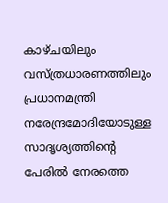കാഴ്ചയിലും വസ്ത്രധാരണത്തിലും പ്രധാനമന്ത്രി നരേന്ദ്രമോദിയോടുള്ള സാദൃശ്യത്തിന്റെ പേരില്‍ നേരത്തെ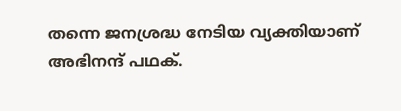തന്നെ ജനശ്രദ്ധ നേടിയ വ്യക്തിയാണ് അഭിനന്ദ് പഥക്.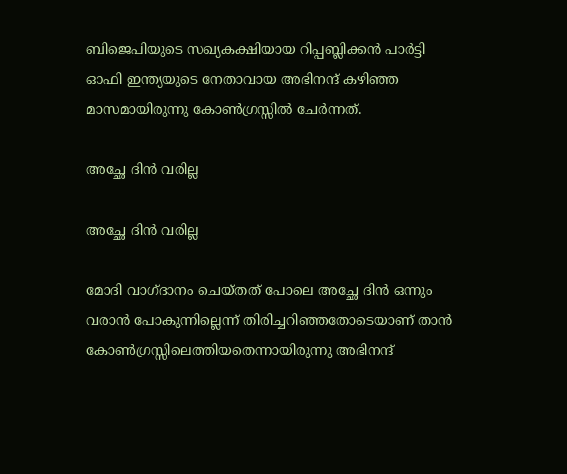ബിജെപിയുടെ സഖ്യകക്ഷിയായ റിപ്പബ്ലിക്കന്‍ പാര്‍ട്ടി ഓഫി ഇന്ത്യയുടെ നേതാവായ അഭിനന്ദ് കഴിഞ്ഞ മാസമായിരുന്നു കോണ്‍ഗ്രസ്സില്‍ ചേര്‍ന്നത്.

അച്ഛേ ദിന്‍ വരില്ല

അച്ഛേ ദിന്‍ വരില്ല

മോദി വാഗ്ദാനം ചെയ്തത് പോലെ അച്ഛേ ദിന്‍ ഒന്നും വരാന്‍ പോകുന്നില്ലെന്ന് തിരിച്ചറിഞ്ഞതോടെയാണ് താന്‍ കോണ്‍ഗ്രസ്സിലെത്തിയതെന്നായിരുന്നു അഭിനന്ദ്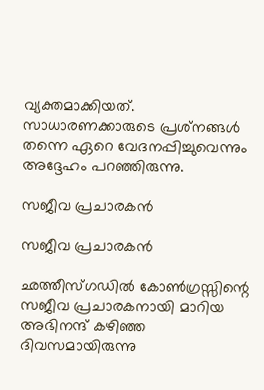വ്യക്തമാക്കിയത്. സാധാരണക്കാരുടെ പ്രശ്‌നങ്ങള്‍ തന്നെ ഏറെ വേദനപ്പിച്ചുവെന്നും അദ്ദേഹം പറഞ്ഞിരുന്നു.

സജീവ പ്രചാരകന്‍

സജീവ പ്രചാരകന്‍

ഛത്തീസ്ഗഡില്‍ കോണ്‍ഗ്രസ്സിന്റെ സജീവ പ്രചാരകനായി മാറിയ അഭിനന്ദ് കഴിഞ്ഞ ദിവസമായിരുന്നു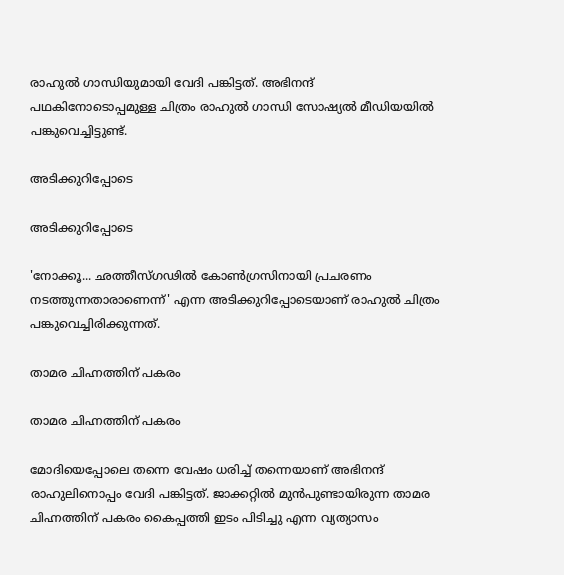രാഹുല്‍ ഗാന്ധിയുമായി വേദി പങ്കിട്ടത്. അഭിനന്ദ് പഥകിനോടൊപ്പമുള്ള ചിത്രം രാഹുല്‍ ഗാന്ധി സോഷ്യല്‍ മീഡിയയില്‍ പങ്കുവെച്ചിട്ടുണ്ട്.

അടിക്കുറിപ്പോടെ

അടിക്കുറിപ്പോടെ

'നോക്കൂ... ഛത്തീസ്ഗഢില്‍ കോണ്‍ഗ്രസിനായി പ്രചരണം നടത്തുന്നതാരാണെന്ന്' എന്ന അടിക്കുറിപ്പോടെയാണ് രാഹുല്‍ ചിത്രം പങ്കുവെച്ചിരിക്കുന്നത്.

താമര ചിഹ്നത്തിന് പകരം

താമര ചിഹ്നത്തിന് പകരം

മോദിയെപ്പോലെ തന്നെ വേഷം ധരിച്ച് തന്നെയാണ് അഭിനന്ദ് രാഹുലിനൊപ്പം വേദി പങ്കിട്ടത്. ജാക്കറ്റില്‍ മുന്‍പുണ്ടായിരുന്ന താമര ചിഹ്നത്തിന് പകരം കൈപ്പത്തി ഇടം പിടിച്ചു എന്ന വ്യത്യാസം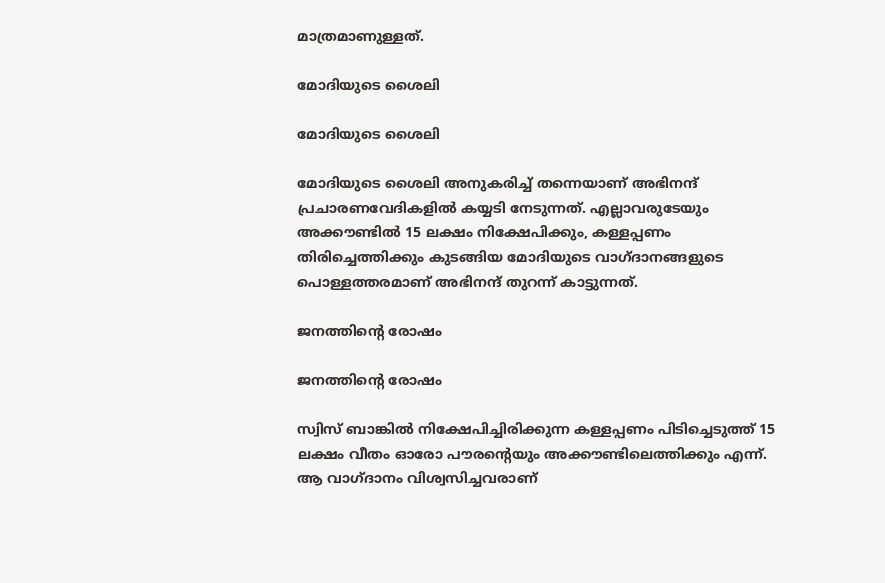മാത്രമാണുള്ളത്.

മോദിയുടെ ശൈലി

മോദിയുടെ ശൈലി

മോദിയുടെ ശൈലി അനുകരിച്ച് തന്നെയാണ് അഭിനന്ദ് പ്രചാരണവേദികളില്‍ കയ്യടി നേടുന്നത്. എല്ലാവരുടേയും അക്കൗണ്ടില്‍ 15 ലക്ഷം നിക്ഷേപിക്കും, കള്ളപ്പണം തിരിച്ചെത്തിക്കും കുടങ്ങിയ മോദിയുടെ വാഗ്ദാനങ്ങളുടെ പൊള്ളത്തരമാണ് അഭിനന്ദ് തുറന്ന് കാട്ടുന്നത്.

ജനത്തിന്റെ രോഷം

ജനത്തിന്റെ രോഷം

സ്വിസ് ബാങ്കില്‍ നിക്ഷേപിച്ചിരിക്കുന്ന കള്ളപ്പണം പിടിച്ചെടുത്ത് 15 ലക്ഷം വീതം ഓരോ പൗരന്റെയും അക്കൗണ്ടിലെത്തിക്കും എന്ന്. ആ വാഗ്ദാനം വിശ്വസിച്ചവരാണ്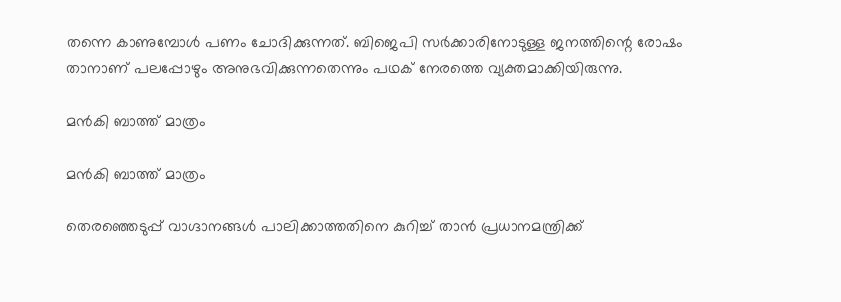തന്നെ കാണുമ്പോള്‍ പണം ചോദിക്കുന്നത്. ബിജെപി സര്‍ക്കാരിനോടുള്ള ജനത്തിന്റെ രോഷം താനാണ് പലപ്പോഴും അനുഭവിക്കുന്നതെന്നും പഥക് നേരത്തെ വ്യക്തമാക്കിയിരുന്നു.

മന്‍കി ബാത്ത് മാത്രം

മന്‍കി ബാത്ത് മാത്രം

തെരഞ്ഞെടുപ്പ് വാഗ്ദാനങ്ങള്‍ പാലിക്കാത്തതിനെ കുറിച്ച് താന്‍ പ്രധാനമന്ത്രിക്ക്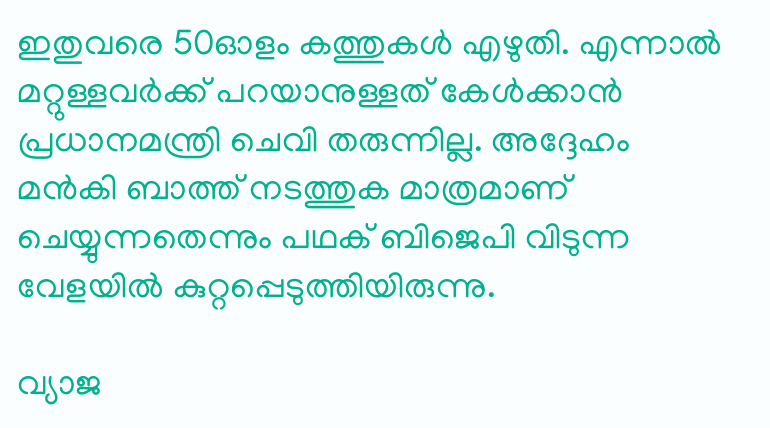ഇതുവരെ 50ഓളം കത്തുകള്‍ എഴുതി. എന്നാല്‍ മറ്റുള്ളവര്‍ക്ക് പറയാനുള്ളത് കേള്‍ക്കാന്‍ പ്രധാനമന്ത്രി ചെവി തരുന്നില്ല. അദ്ദേഹം മന്‍കി ബാത്ത് നടത്തുക മാത്രമാണ് ചെയ്യുന്നതെന്നും പഥക് ബിജെപി വിടുന്ന വേളയില്‍ കുറ്റപ്പെടുത്തിയിരുന്നു.

വ്യാജ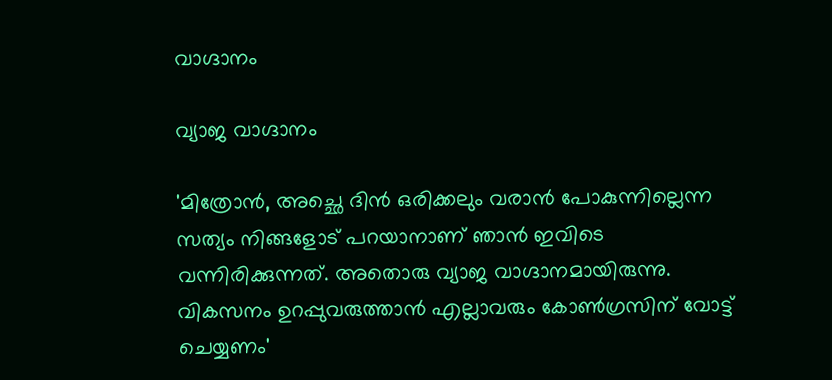വാഗ്ദാനം

വ്യാജ വാഗ്ദാനം

'മിത്രോന്‍, അച്ഛെ ദിന്‍ ഒരിക്കലും വരാന്‍ പോകുന്നില്ലെന്ന സത്യം നിങ്ങളോട് പറയാനാണ് ഞാന്‍ ഇവിടെ വന്നിരിക്കുന്നത്. അതൊരു വ്യാജ വാഗ്ദാനമായിരുന്നു. വികസനം ഉറപ്പുവരുത്താന്‍ എല്ലാവരും കോണ്‍ഗ്രസിന് വോട്ട് ചെയ്യണം'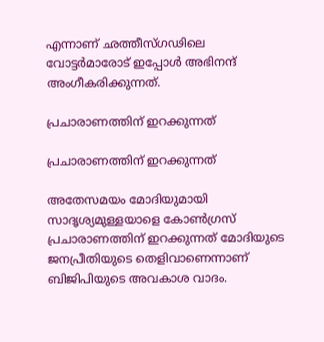എന്നാണ് ഛത്തീസ്ഗഢിലെ വോട്ടര്‍മാരോട് ഇപ്പോള്‍ അഭിനന്ദ് അംഗീകരിക്കുന്നത്.

പ്രചാരാണത്തിന് ഇറക്കുന്നത്

പ്രചാരാണത്തിന് ഇറക്കുന്നത്

അതേസമയം മോദിയുമായി സാദൃശ്യമുള്ളയാളെ കോണ്‍ഗ്രസ് പ്രചാരാണത്തിന് ഇറക്കുന്നത് മോദിയുടെ ജനപ്രീതിയുടെ തെളിവാണെന്നാണ് ബിജിപിയുടെ അവകാശ വാദം.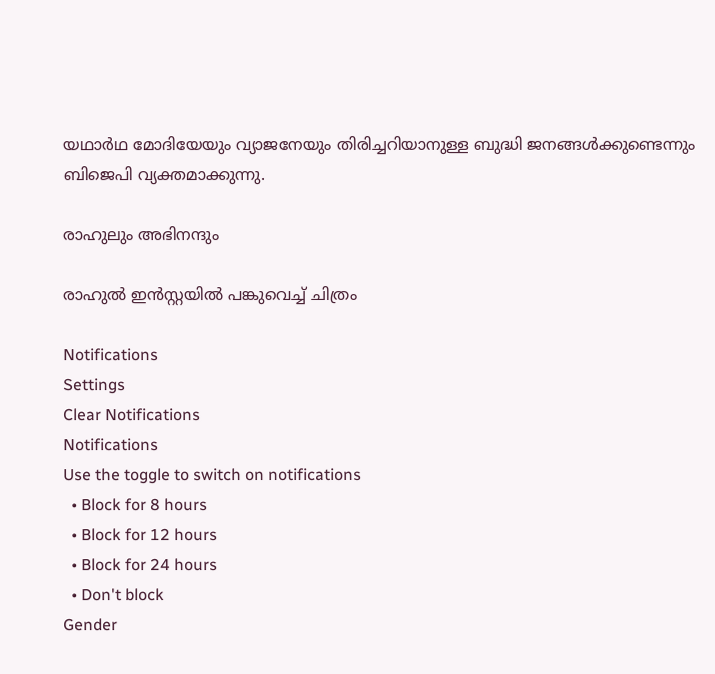യഥാര്‍ഥ മോദിയേയും വ്യാജനേയും തിരിച്ചറിയാനുള്ള ബുദ്ധി ജനങ്ങള്‍ക്കുണ്ടെന്നും ബിജെപി വ്യക്തമാക്കുന്നു.

രാഹുലും അഭിനന്ദും

രാഹുല്‍ ഇന്‍സ്റ്റയില്‍ പങ്കുവെച്ച് ചിത്രം

Notifications
Settings
Clear Notifications
Notifications
Use the toggle to switch on notifications
  • Block for 8 hours
  • Block for 12 hours
  • Block for 24 hours
  • Don't block
Gender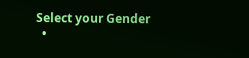Select your Gender
  •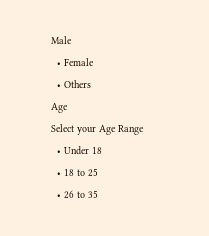Male
  • Female
  • Others
Age
Select your Age Range
  • Under 18
  • 18 to 25
  • 26 to 35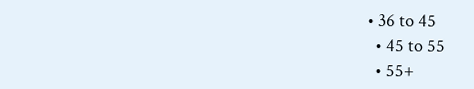• 36 to 45
  • 45 to 55
  • 55+